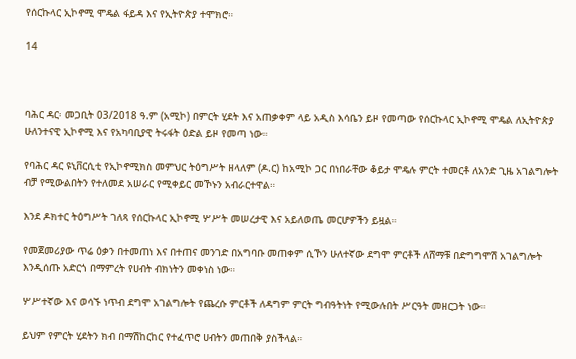የሰርኩላር ኢኮኖሚ ሞዴል ፋይዳ እና የኢትዮጵያ ተሞክሮ።

14



ባሕር ዳር፡ መጋቢት 03/2018 ዓ.ም (አሚኮ) በምርት ሂደት እና አጠቃቀም ላይ አዲስ እሳቤን ይዞ የመጣው የሰርኩላር ኢኮኖሚ ሞዴል ለኢትዮጵያ ሁለንተናዊ ኢኮኖሚ እና የአካባቢያዊ ትሩፋት ዕድል ይዞ የመጣ ነው።

የባሕር ዳር ዩኒቨርሲቲ የኢኮኖሚክስ መምህር ትዕግሥት ዘላለም (ዶ.ር) ከአሚኮ ጋር በነበራቸው ቆይታ ሞዴሉ ምርት ተመርቶ ለአንድ ጊዜ አገልግሎት ብቻ የሚውልበትን የተለመደ አሠራር የሚቀይር መኾኑን አብራርተዋል።

እንደ ዶክተር ትዕግሥት ገለጻ የሰርኩላር ኢኮኖሚ ሦሥት መሠረታዊ እና አይለወጤ መርሆዎችን ይዟል።

የመጀመሪያው ጥሬ ዕቃን በተመጠነ እና በተጠና መንገድ በአግባቡ መጠቀም ሲኾን ሁለተኛው ደግሞ ምርቶች ለሸማቹ በድግግሞሽ አገልግሎት እንዲሰጡ አድርጎ በማምረት የሀብት ብክነትን መቀነስ ነው።

ሦሥተኛው እና ወሳኙ ነጥብ ደግሞ አገልግሎት የጨረሱ ምርቶች ለዳግም ምርት ግብዓትነት የሚውሉበት ሥርዓት መዘርጋት ነው።

ይህም የምርት ሂደትን ክብ በማሽከርከር የተፈጥሮ ሀብትን መጠበቅ ያስችላል።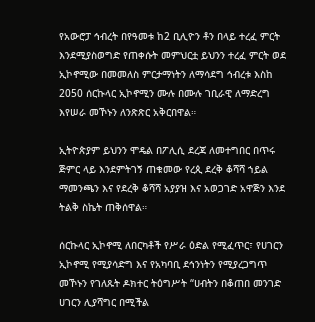የአውሮፓ ኅብረት በየዓመቱ ከ2 ቢሊዮን ቶን በላይ ተረፈ ምርት እንደሚያስወግድ የጠቀሱት መምህርቷ ይህንን ተረፈ ምርት ወደ ኢኮኖሚው በመመለስ ምርታማነትን ለማሳደግ ኅብረቱ እስከ 2050 ሰርኩላር ኢኮኖሚን ሙሉ በሙሉ ገቢራዊ ለማድረግ እየሠራ መኾኑን ለንጽጽር አቅርበዋል።

ኢትዮጵያም ይህንን ሞዴል በፖሊሲ ደረጃ ለመተግበር በጥሩ ጅምር ላይ እንደምትገኝ ጠቁመው የረጲ ደረቅ ቆሻሻ ኀይል ማመንጫን እና የደረቅ ቆሻሻ አያያዝ እና አወጋገድ አዋጅን እንደ ትልቅ ስኬት ጠቅሰዋል።

ሰርኩላር ኢኮኖሚ ለበርካቶች የሥራ ዕድል የሚፈጥር፣ የሀገርን ኢኮኖሚ የሚያሳድግ እና የአካባቢ ደኅንነትን የሚያረጋግጥ መኾኑን የገለጹት ዶክተር ትዕግሥት “ሀብትን በቆጠበ መንገድ ሀገርን ሊያሻግር በሚችል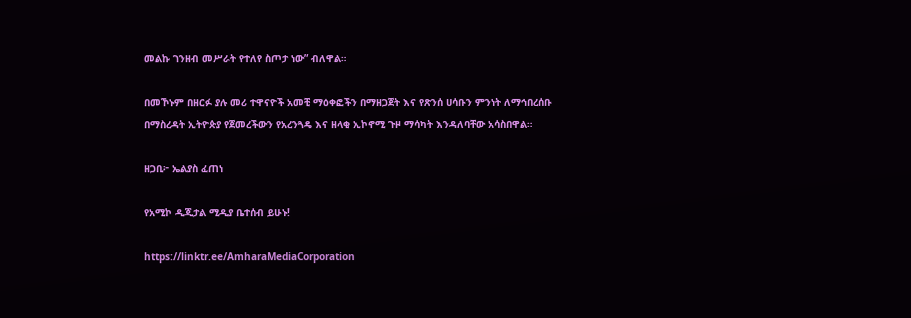መልኩ ገንዘብ መሥራት የተለየ ስጦታ ነው” ብለዋል።

በመኾኑም በዘርፉ ያሉ መሪ ተዋናዮች አመቺ ማዕቀፎችን በማዘጋጀት እና የጽንሰ ሀሳቡን ምንነት ለማኅበረሰቡ በማስረዳት ኢትዮጵያ የጀመረችውን የአረንጓዴ እና ዘላቂ ኢኮኖሚ ጉዞ ማሳካት እንዳለባቸው አሳስበዋል።

ዘጋቢ፦ ኤልያስ ፈጠነ

የአሚኮ ዲጂታል ሚዲያ ቤተሰብ ይሁኑ!

https://linktr.ee/AmharaMediaCorporation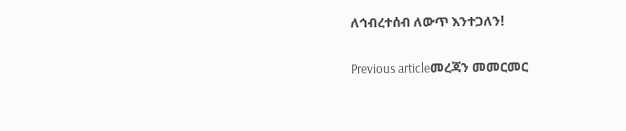ለኅብረተሰብ ለውጥ እንተጋለን!

Previous articleመረጃን መመርመር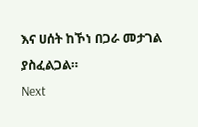እና ሀሰት ከኾነ በጋራ መታገል ያስፈልጋል።
Next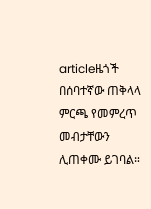articleዜጎች በሰባተኛው ጠቅላላ ምርጫ የመምረጥ መብታቸውን ሊጠቀሙ ይገባል።